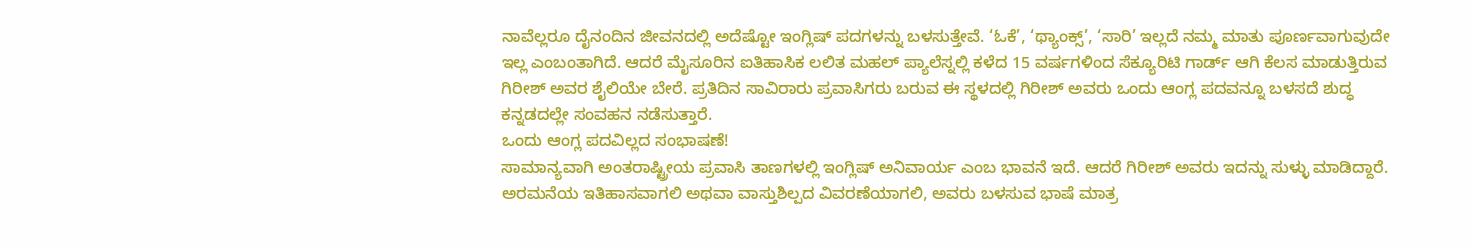ನಾವೆಲ್ಲರೂ ದೈನಂದಿನ ಜೀವನದಲ್ಲಿ ಅದೆಷ್ಟೋ ಇಂಗ್ಲಿಷ್ ಪದಗಳನ್ನು ಬಳಸುತ್ತೇವೆ. ‘ಓಕೆ’, ‘ಥ್ಯಾಂಕ್ಸ್’, ‘ಸಾರಿ’ ಇಲ್ಲದೆ ನಮ್ಮ ಮಾತು ಪೂರ್ಣವಾಗುವುದೇ ಇಲ್ಲ ಎಂಬಂತಾಗಿದೆ. ಆದರೆ ಮೈಸೂರಿನ ಐತಿಹಾಸಿಕ ಲಲಿತ ಮಹಲ್ ಪ್ಯಾಲೆಸ್ನಲ್ಲಿ ಕಳೆದ 15 ವರ್ಷಗಳಿಂದ ಸೆಕ್ಯೂರಿಟಿ ಗಾರ್ಡ್ ಆಗಿ ಕೆಲಸ ಮಾಡುತ್ತಿರುವ ಗಿರೀಶ್ ಅವರ ಶೈಲಿಯೇ ಬೇರೆ. ಪ್ರತಿದಿನ ಸಾವಿರಾರು ಪ್ರವಾಸಿಗರು ಬರುವ ಈ ಸ್ಥಳದಲ್ಲಿ ಗಿರೀಶ್ ಅವರು ಒಂದು ಆಂಗ್ಲ ಪದವನ್ನೂ ಬಳಸದೆ ಶುದ್ಧ ಕನ್ನಡದಲ್ಲೇ ಸಂವಹನ ನಡೆಸುತ್ತಾರೆ.
ಒಂದು ಆಂಗ್ಲ ಪದವಿಲ್ಲದ ಸಂಭಾಷಣೆ!
ಸಾಮಾನ್ಯವಾಗಿ ಅಂತರಾಷ್ಟ್ರೀಯ ಪ್ರವಾಸಿ ತಾಣಗಳಲ್ಲಿ ಇಂಗ್ಲಿಷ್ ಅನಿವಾರ್ಯ ಎಂಬ ಭಾವನೆ ಇದೆ. ಆದರೆ ಗಿರೀಶ್ ಅವರು ಇದನ್ನು ಸುಳ್ಳು ಮಾಡಿದ್ದಾರೆ. ಅರಮನೆಯ ಇತಿಹಾಸವಾಗಲಿ ಅಥವಾ ವಾಸ್ತುಶಿಲ್ಪದ ವಿವರಣೆಯಾಗಲಿ, ಅವರು ಬಳಸುವ ಭಾಷೆ ಮಾತ್ರ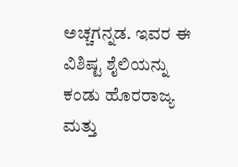ಅಚ್ಚಗನ್ನಡ. ಇವರ ಈ ವಿಶಿಷ್ಟ ಶೈಲಿಯನ್ನು ಕಂಡು ಹೊರರಾಜ್ಯ ಮತ್ತು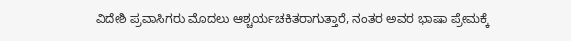ವಿದೇಶಿ ಪ್ರವಾಸಿಗರು ಮೊದಲು ಆಶ್ಚರ್ಯಚಕಿತರಾಗುತ್ತಾರೆ, ನಂತರ ಅವರ ಭಾಷಾ ಪ್ರೇಮಕ್ಕೆ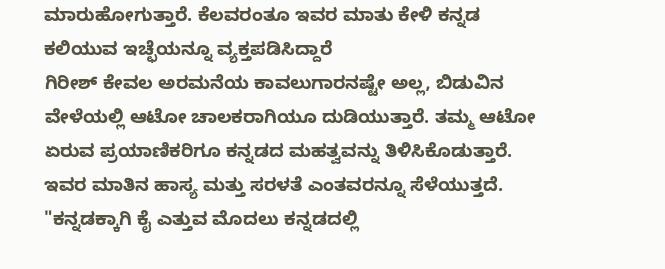ಮಾರುಹೋಗುತ್ತಾರೆ. ಕೆಲವರಂತೂ ಇವರ ಮಾತು ಕೇಳಿ ಕನ್ನಡ ಕಲಿಯುವ ಇಚ್ಛೆಯನ್ನೂ ವ್ಯಕ್ತಪಡಿಸಿದ್ದಾರೆ
ಗಿರೀಶ್ ಕೇವಲ ಅರಮನೆಯ ಕಾವಲುಗಾರನಷ್ಟೇ ಅಲ್ಲ, ಬಿಡುವಿನ ವೇಳೆಯಲ್ಲಿ ಆಟೋ ಚಾಲಕರಾಗಿಯೂ ದುಡಿಯುತ್ತಾರೆ. ತಮ್ಮ ಆಟೋ ಏರುವ ಪ್ರಯಾಣಿಕರಿಗೂ ಕನ್ನಡದ ಮಹತ್ವವನ್ನು ತಿಳಿಸಿಕೊಡುತ್ತಾರೆ. ಇವರ ಮಾತಿನ ಹಾಸ್ಯ ಮತ್ತು ಸರಳತೆ ಎಂತವರನ್ನೂ ಸೆಳೆಯುತ್ತದೆ. "ಕನ್ನಡಕ್ಕಾಗಿ ಕೈ ಎತ್ತುವ ಮೊದಲು ಕನ್ನಡದಲ್ಲಿ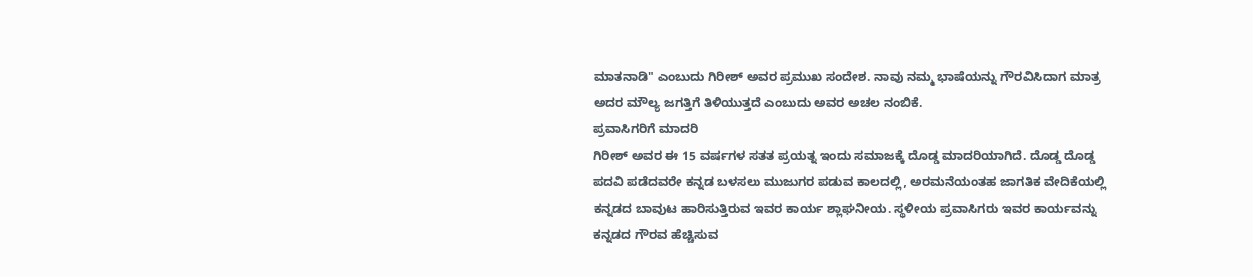ಮಾತನಾಡಿ" ಎಂಬುದು ಗಿರೀಶ್ ಅವರ ಪ್ರಮುಖ ಸಂದೇಶ. ನಾವು ನಮ್ಮ ಭಾಷೆಯನ್ನು ಗೌರವಿಸಿದಾಗ ಮಾತ್ರ ಅದರ ಮೌಲ್ಯ ಜಗತ್ತಿಗೆ ತಿಳಿಯುತ್ತದೆ ಎಂಬುದು ಅವರ ಅಚಲ ನಂಬಿಕೆ.
ಪ್ರವಾಸಿಗರಿಗೆ ಮಾದರಿ
ಗಿರೀಶ್ ಅವರ ಈ 15 ವರ್ಷಗಳ ಸತತ ಪ್ರಯತ್ನ ಇಂದು ಸಮಾಜಕ್ಕೆ ದೊಡ್ಡ ಮಾದರಿಯಾಗಿದೆ. ದೊಡ್ಡ ದೊಡ್ಡ ಪದವಿ ಪಡೆದವರೇ ಕನ್ನಡ ಬಳಸಲು ಮುಜುಗರ ಪಡುವ ಕಾಲದಲ್ಲಿ, ಅರಮನೆಯಂತಹ ಜಾಗತಿಕ ವೇದಿಕೆಯಲ್ಲಿ ಕನ್ನಡದ ಬಾವುಟ ಹಾರಿಸುತ್ತಿರುವ ಇವರ ಕಾರ್ಯ ಶ್ಲಾಘನೀಯ. ಸ್ಥಳೀಯ ಪ್ರವಾಸಿಗರು ಇವರ ಕಾರ್ಯವನ್ನು ಕನ್ನಡದ ಗೌರವ ಹೆಚ್ಚಿಸುವ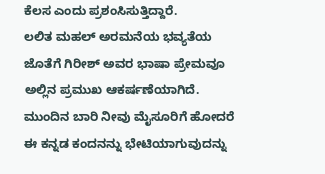ಕೆಲಸ ಎಂದು ಪ್ರಶಂಸಿಸುತ್ತಿದ್ದಾರೆ.
ಲಲಿತ ಮಹಲ್ ಅರಮನೆಯ ಭವ್ಯತೆಯ ಜೊತೆಗೆ ಗಿರೀಶ್ ಅವರ ಭಾಷಾ ಪ್ರೇಮವೂ ಅಲ್ಲಿನ ಪ್ರಮುಖ ಆಕರ್ಷಣೆಯಾಗಿದೆ. ಮುಂದಿನ ಬಾರಿ ನೀವು ಮೈಸೂರಿಗೆ ಹೋದರೆ ಈ ಕನ್ನಡ ಕಂದನನ್ನು ಭೇಟಿಯಾಗುವುದನ್ನು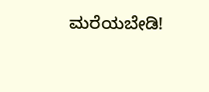ಮರೆಯಬೇಡಿ!